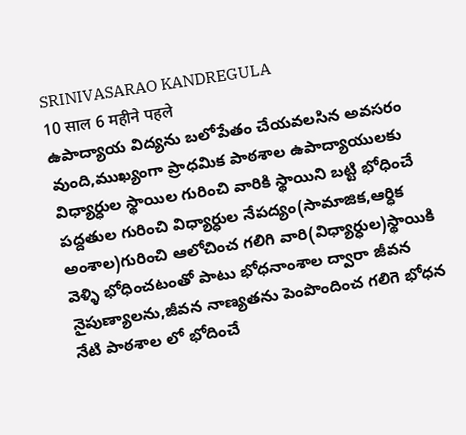SRINIVASARAO KANDREGULA
10 साल 6 महीने पहले
ఉపాద్యాయ విద్యను బలోపేతం చేయవలసిన అవసరం వుంది,ముఖ్యంగా ప్రాధమిక పాఠశాల ఉపాద్యాయులకు విధ్యార్ధుల స్థాయిల గురించి వారికి స్థాయిని బట్టి భోధించే పద్దతుల గురించి విధ్యార్ధుల నేపద్యం(సామాజిక,ఆర్ధిక అంశాల)గురించి ఆలోచించ గలిగి వారి(విధ్యార్ధుల)స్థాయికి వెళ్ళి భోధించటంతో పాటు భోధనాంశాల ద్వారా జీవన నైపుణ్యాలను,జీవన నాణ్యతను పెంపొందించ గలిగె భోధన నేటి పాఠశాల లో భోదించే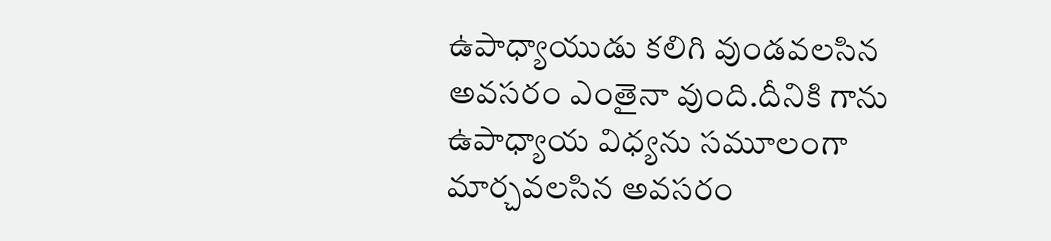ఉపాధ్యాయుడు కలిగి వుండవలసిన అవసరం ఎంతైనా వుంది.దీనికి గాను ఉపాధ్యాయ విధ్యను సమూలంగా మార్చవలసిన అవసరం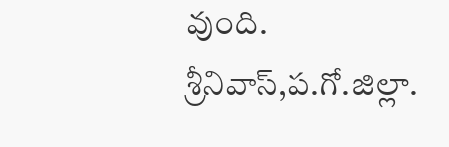వుంది.
శ్రీనివాస్,ప.గో.జిల్లా.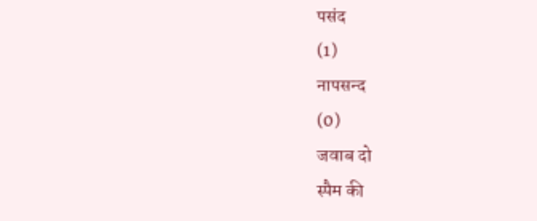पसंद
(1)
नापसन्द
(0)
जवाब दो
स्पैम की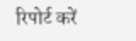रिपोर्ट करें